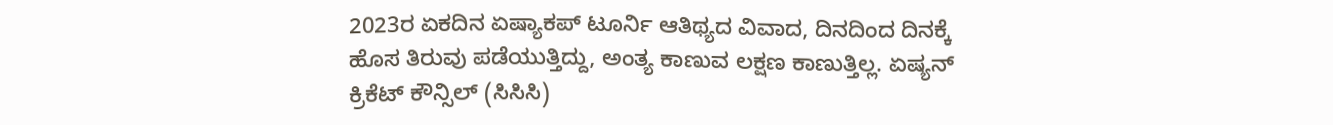2023ರ ಏಕದಿನ ಏಷ್ಯಾಕಪ್ ಟೂರ್ನಿ ಆತಿಥ್ಯದ ವಿವಾದ, ದಿನದಿಂದ ದಿನಕ್ಕೆ ಹೊಸ ತಿರುವು ಪಡೆಯುತ್ತಿದ್ದು, ಅಂತ್ಯ ಕಾಣುವ ಲಕ್ಷಣ ಕಾಣುತ್ತಿಲ್ಲ. ಏಷ್ಯನ್ ಕ್ರಿಕೆಟ್ ಕೌನ್ಸಿಲ್ (ಸಿಸಿಸಿ)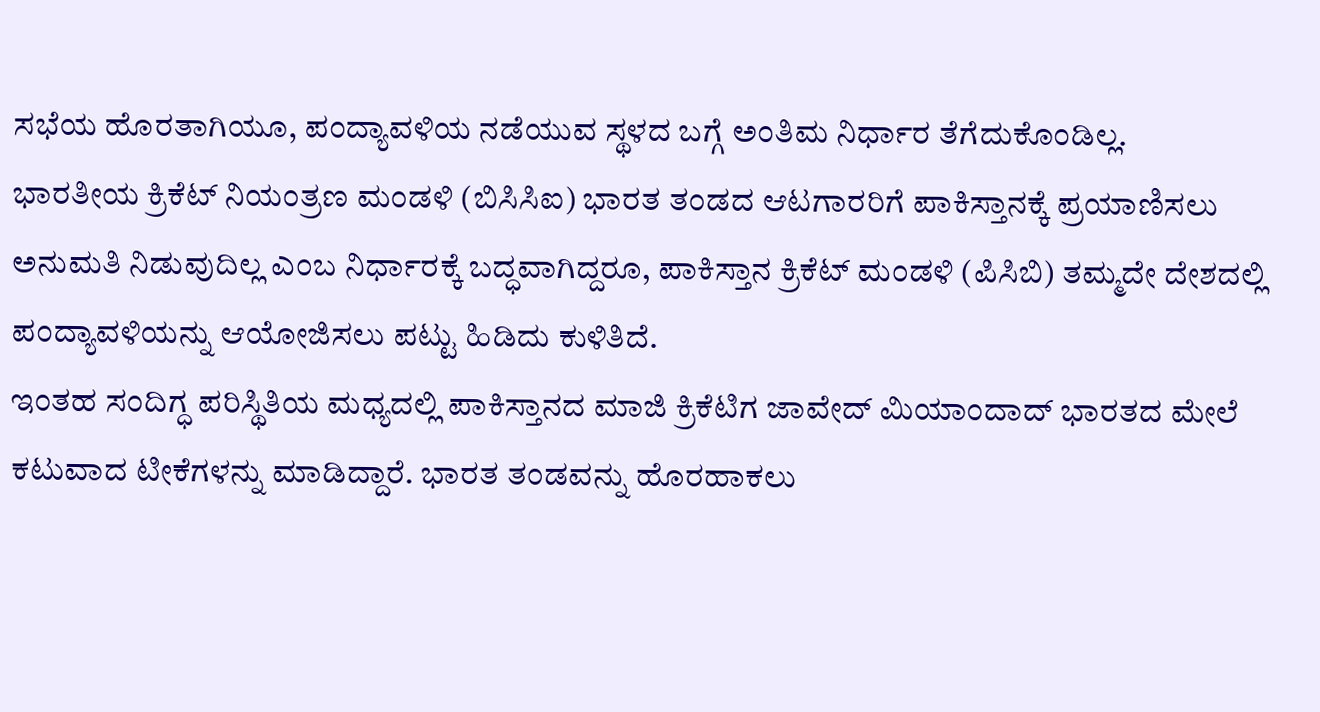ಸಭೆಯ ಹೊರತಾಗಿಯೂ, ಪಂದ್ಯಾವಳಿಯ ನಡೆಯುವ ಸ್ಥಳದ ಬಗ್ಗೆ ಅಂತಿಮ ನಿರ್ಧಾರ ತೆಗೆದುಕೊಂಡಿಲ್ಲ.
ಭಾರತೀಯ ಕ್ರಿಕೆಟ್ ನಿಯಂತ್ರಣ ಮಂಡಳಿ (ಬಿಸಿಸಿಐ) ಭಾರತ ತಂಡದ ಆಟಗಾರರಿಗೆ ಪಾಕಿಸ್ತಾನಕ್ಕೆ ಪ್ರಯಾಣಿಸಲು ಅನುಮತಿ ನಿಡುವುದಿಲ್ಲ ಎಂಬ ನಿರ್ಧಾರಕ್ಕೆ ಬದ್ಧವಾಗಿದ್ದರೂ, ಪಾಕಿಸ್ತಾನ ಕ್ರಿಕೆಟ್ ಮಂಡಳಿ (ಪಿಸಿಬಿ) ತಮ್ಮದೇ ದೇಶದಲ್ಲಿ ಪಂದ್ಯಾವಳಿಯನ್ನು ಆಯೋಜಿಸಲು ಪಟ್ಟು ಹಿಡಿದು ಕುಳಿತಿದೆ.
ಇಂತಹ ಸಂದಿಗ್ಧ ಪರಿಸ್ಥಿತಿಯ ಮಧ್ಯದಲ್ಲಿ ಪಾಕಿಸ್ತಾನದ ಮಾಜಿ ಕ್ರಿಕೆಟಿಗ ಜಾವೇದ್ ಮಿಯಾಂದಾದ್ ಭಾರತದ ಮೇಲೆ ಕಟುವಾದ ಟೀಕೆಗಳನ್ನು ಮಾಡಿದ್ದಾರೆ. ಭಾರತ ತಂಡವನ್ನು ಹೊರಹಾಕಲು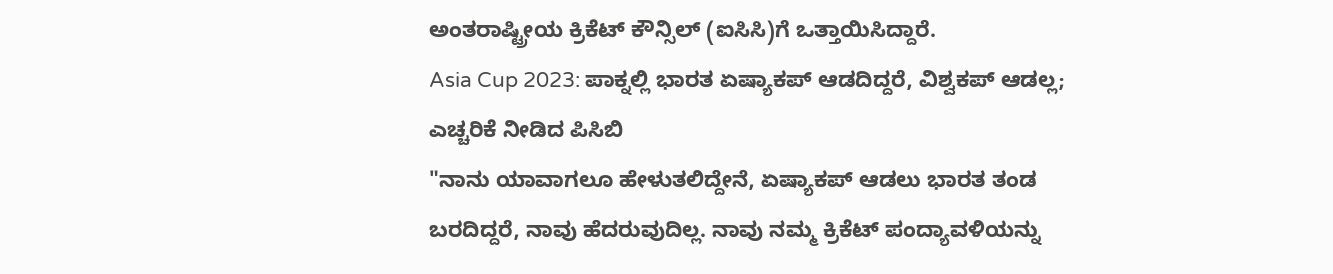ಅಂತರಾಷ್ಟ್ರೀಯ ಕ್ರಿಕೆಟ್ ಕೌನ್ಸಿಲ್ (ಐಸಿಸಿ)ಗೆ ಒತ್ತಾಯಿಸಿದ್ದಾರೆ.
Asia Cup 2023: ಪಾಕ್ನಲ್ಲಿ ಭಾರತ ಏಷ್ಯಾಕಪ್ ಆಡದಿದ್ದರೆ, ವಿಶ್ವಕಪ್ ಆಡಲ್ಲ; ಎಚ್ಚರಿಕೆ ನೀಡಿದ ಪಿಸಿಬಿ
"ನಾನು ಯಾವಾಗಲೂ ಹೇಳುತಲಿದ್ದೇನೆ, ಏಷ್ಯಾಕಪ್ ಆಡಲು ಭಾರತ ತಂಡ ಬರದಿದ್ದರೆ, ನಾವು ಹೆದರುವುದಿಲ್ಲ. ನಾವು ನಮ್ಮ ಕ್ರಿಕೆಟ್ ಪಂದ್ಯಾವಳಿಯನ್ನು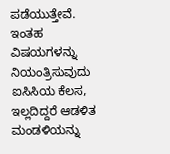ಪಡೆಯುತ್ತೇವೆ. ಇಂತಹ ವಿಷಯಗಳನ್ನು ನಿಯಂತ್ರಿಸುವುದು ಐಸಿಸಿಯ ಕೆಲಸ, ಇಲ್ಲದಿದ್ದರೆ ಆಡಳಿತ ಮಂಡಳಿಯನ್ನು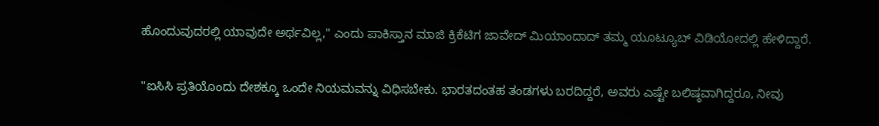ಹೊಂದುವುದರಲ್ಲಿ ಯಾವುದೇ ಅರ್ಥವಿಲ್ಲ," ಎಂದು ಪಾಕಿಸ್ತಾನ ಮಾಜಿ ಕ್ರಿಕೆಟಿಗ ಜಾವೇದ್ ಮಿಯಾಂದಾದ್ ತಮ್ಮ ಯೂಟ್ಯೂಬ್ ವಿಡಿಯೋದಲ್ಲಿ ಹೇಳಿದ್ದಾರೆ.

"ಐಸಿಸಿ ಪ್ರತಿಯೊಂದು ದೇಶಕ್ಕೂ ಒಂದೇ ನಿಯಮವನ್ನು ವಿಧಿಸಬೇಕು. ಭಾರತದಂತಹ ತಂಡಗಳು ಬರದಿದ್ದರೆ, ಅವರು ಎಷ್ಟೇ ಬಲಿಷ್ಠವಾಗಿದ್ದರೂ, ನೀವು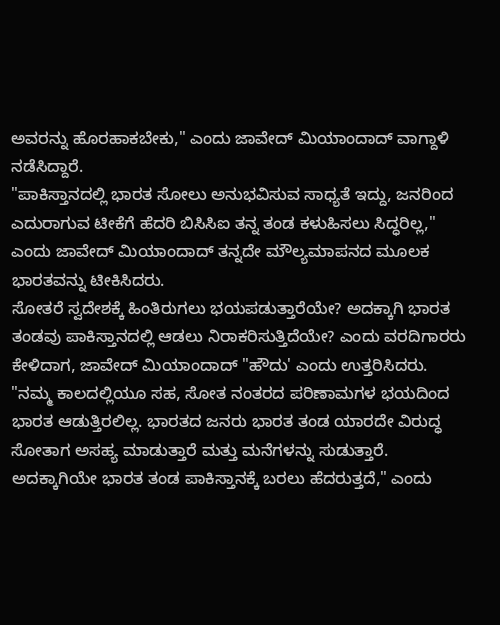ಅವರನ್ನು ಹೊರಹಾಕಬೇಕು," ಎಂದು ಜಾವೇದ್ ಮಿಯಾಂದಾದ್ ವಾಗ್ದಾಳಿ ನಡೆಸಿದ್ದಾರೆ.
"ಪಾಕಿಸ್ತಾನದಲ್ಲಿ ಭಾರತ ಸೋಲು ಅನುಭವಿಸುವ ಸಾಧ್ಯತೆ ಇದ್ದು, ಜನರಿಂದ ಎದುರಾಗುವ ಟೀಕೆಗೆ ಹೆದರಿ ಬಿಸಿಸಿಐ ತನ್ನ ತಂಡ ಕಳುಹಿಸಲು ಸಿದ್ಧರಿಲ್ಲ," ಎಂದು ಜಾವೇದ್ ಮಿಯಾಂದಾದ್ ತನ್ನದೇ ಮೌಲ್ಯಮಾಪನದ ಮೂಲಕ ಭಾರತವನ್ನು ಟೀಕಿಸಿದರು.
ಸೋತರೆ ಸ್ವದೇಶಕ್ಕೆ ಹಿಂತಿರುಗಲು ಭಯಪಡುತ್ತಾರೆಯೇ? ಅದಕ್ಕಾಗಿ ಭಾರತ ತಂಡವು ಪಾಕಿಸ್ತಾನದಲ್ಲಿ ಆಡಲು ನಿರಾಕರಿಸುತ್ತಿದೆಯೇ? ಎಂದು ವರದಿಗಾರರು ಕೇಳಿದಾಗ, ಜಾವೇದ್ ಮಿಯಾಂದಾದ್ "ಹೌದು' ಎಂದು ಉತ್ತರಿಸಿದರು.
"ನಮ್ಮ ಕಾಲದಲ್ಲಿಯೂ ಸಹ, ಸೋತ ನಂತರದ ಪರಿಣಾಮಗಳ ಭಯದಿಂದ ಭಾರತ ಆಡುತ್ತಿರಲಿಲ್ಲ. ಭಾರತದ ಜನರು ಭಾರತ ತಂಡ ಯಾರದೇ ವಿರುದ್ಧ ಸೋತಾಗ ಅಸಹ್ಯ ಮಾಡುತ್ತಾರೆ ಮತ್ತು ಮನೆಗಳನ್ನು ಸುಡುತ್ತಾರೆ. ಅದಕ್ಕಾಗಿಯೇ ಭಾರತ ತಂಡ ಪಾಕಿಸ್ತಾನಕ್ಕೆ ಬರಲು ಹೆದರುತ್ತದೆ," ಎಂದು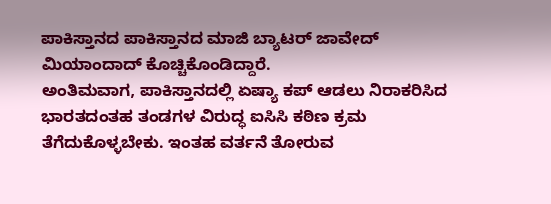ಪಾಕಿಸ್ತಾನದ ಪಾಕಿಸ್ತಾನದ ಮಾಜಿ ಬ್ಯಾಟರ್ ಜಾವೇದ್ ಮಿಯಾಂದಾದ್ ಕೊಚ್ಚಿಕೊಂಡಿದ್ದಾರೆ.
ಅಂತಿಮವಾಗ, ಪಾಕಿಸ್ತಾನದಲ್ಲಿ ಏಷ್ಯಾ ಕಪ್ ಆಡಲು ನಿರಾಕರಿಸಿದ ಭಾರತದಂತಹ ತಂಡಗಳ ವಿರುದ್ಧ ಐಸಿಸಿ ಕಠಿಣ ಕ್ರಮ ತೆಗೆದುಕೊಳ್ಳಬೇಕು. ಇಂತಹ ವರ್ತನೆ ತೋರುವ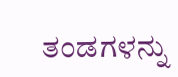ತಂಡಗಳನ್ನು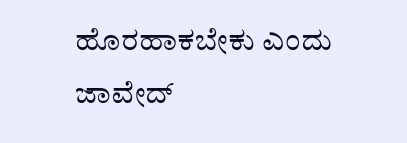ಹೊರಹಾಕಬೇಕು ಎಂದು ಜಾವೇದ್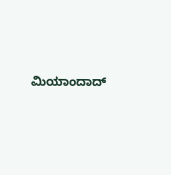ಮಿಯಾಂದಾದ್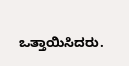ಒತ್ತಾಯಿಸಿದರು.